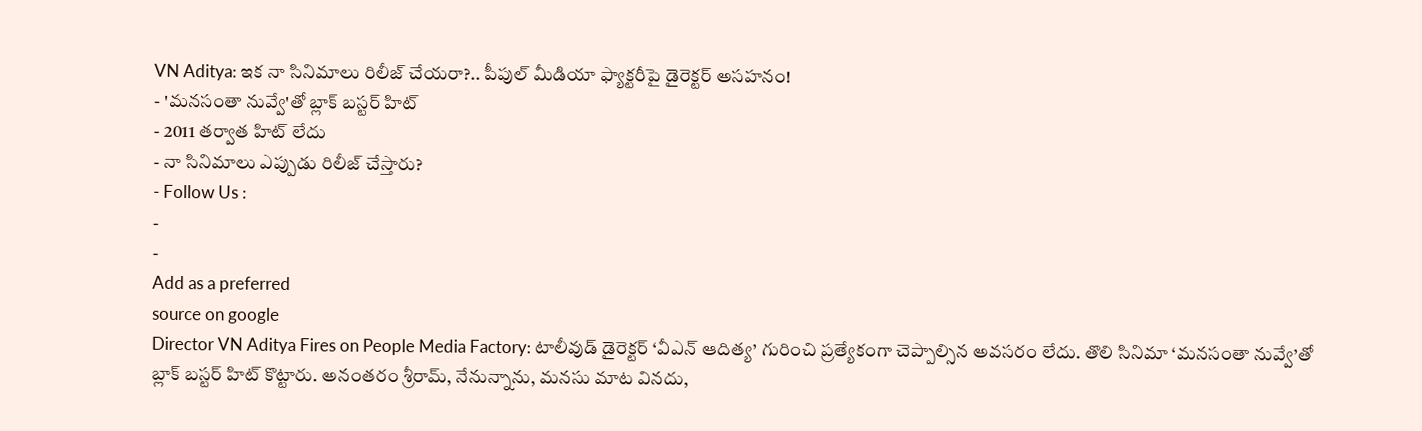VN Aditya: ఇక నా సినిమాలు రిలీజ్ చేయరా?.. పీపుల్ మీడియా ఫ్యాక్టరీపై డైరెక్టర్ అసహనం!
- 'మనసంతా నువ్వే'తో బ్లాక్ బస్టర్ హిట్
- 2011 తర్వాత హిట్ లేదు
- నా సినిమాలు ఎప్పుడు రిలీజ్ చేస్తారు?
- Follow Us :
-
-
Add as a preferred
source on google
Director VN Aditya Fires on People Media Factory: టాలీవుడ్ డైరెక్టర్ ‘వీఎన్ ఆదిత్య’ గురించి ప్రత్యేకంగా చెప్పాల్సిన అవసరం లేదు. తొలి సినిమా ‘మనసంతా నువ్వే’తో బ్లాక్ బస్టర్ హిట్ కొట్టారు. అనంతరం శ్రీరామ్, నేనున్నాను, మనసు మాట వినదు,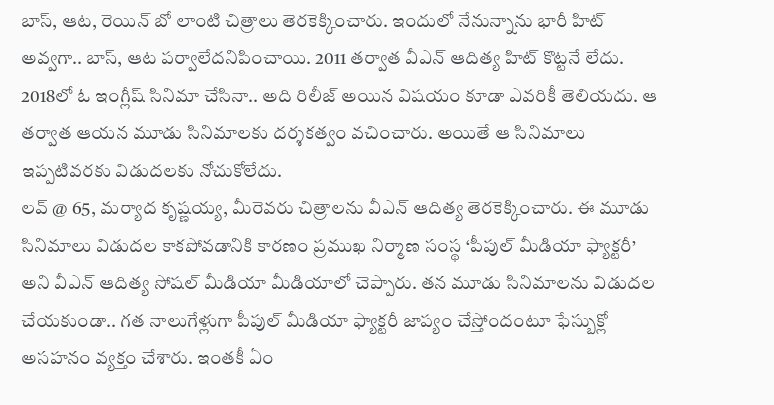బాస్, ఆట, రెయిన్ బో లాంటి చిత్రాలు తెరకెక్కించారు. ఇందులో నేనున్నాను భారీ హిట్ అవ్వగా.. బాస్, ఆట పర్వాలేదనిపించాయి. 2011 తర్వాత వీఎన్ ఆదిత్య హిట్ కొట్టనే లేదు. 2018లో ఓ ఇంగ్లీష్ సినిమా చేసినా.. అది రిలీజ్ అయిన విషయం కూడా ఎవరికీ తెలియదు. ఆ తర్వాత ఆయన మూడు సినిమాలకు దర్శకత్వం వచించారు. అయితే ఆ సినిమాలు ఇప్పటివరకు విడుదలకు నోచుకోలేదు.
లవ్ @ 65, మర్యాద కృష్ణయ్య, మీరెవరు చిత్రాలను వీఎన్ ఆదిత్య తెరకెక్కించారు. ఈ మూడు సినిమాలు విడుదల కాకపోవడానికి కారణం ప్రముఖ నిర్మాణ సంస్థ ‘పీపుల్ మీడియా ఫ్యాక్టరీ’ అని వీఎన్ ఆదిత్య సోషల్ మీడియా మీడియాలో చెప్పారు. తన మూడు సినిమాలను విడుదల చేయకుండా.. గత నాలుగేళ్లుగా పీపుల్ మీడియా ఫ్యాక్టరీ జాప్యం చేస్తోందంటూ ఫేస్బుక్లో అసహనం వ్యక్తం చేశారు. ఇంతకీ ఏం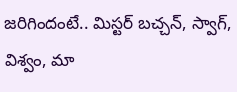జరిగిందంటే.. మిస్టర్ బచ్చన్, స్వాగ్, విశ్వం, మా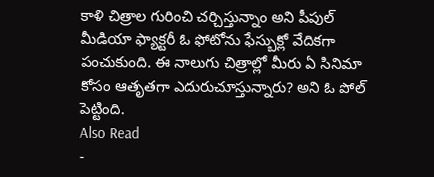కాళి చిత్రాల గురించి చర్చిస్తున్నాం అని పీపుల్ మీడియా ఫ్యాక్టరీ ఓ ఫోటోను ఫేస్బుక్లో వేదికగా పంచుకుంది. ఈ నాలుగు చిత్రాల్లో మీరు ఏ సినిమా కోసం ఆతృతగా ఎదురుచూస్తున్నారు? అని ఓ పోల్ పెట్టింది.
Also Read
-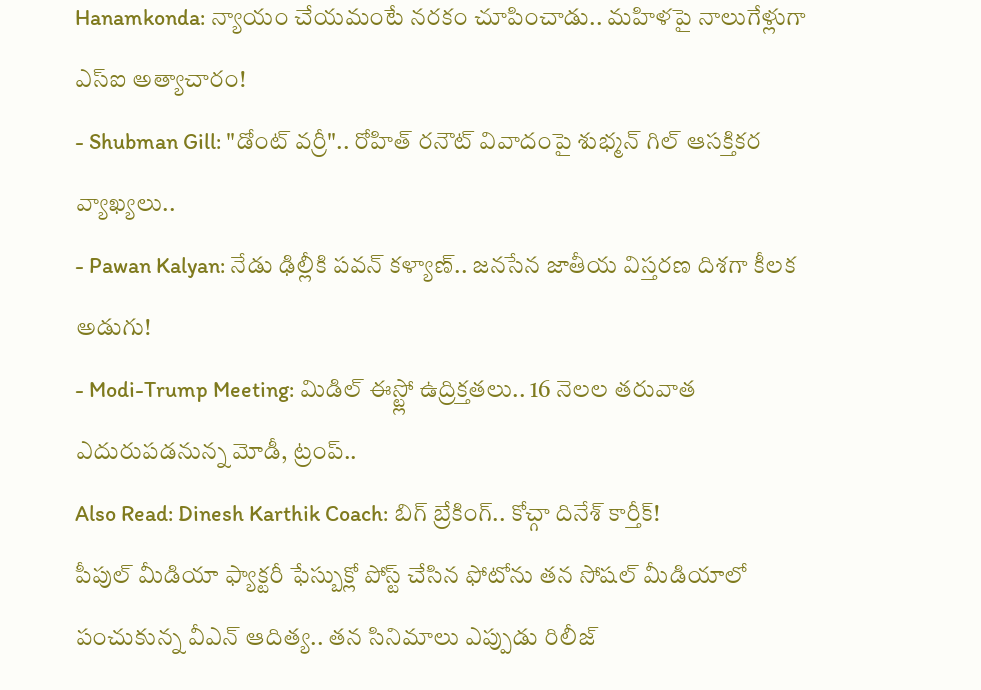Hanamkonda: న్యాయం చేయమంటే నరకం చూపించాడు.. మహిళపై నాలుగేళ్లుగా ఎస్ఐ అత్యాచారం!
- Shubman Gill: "డోంట్ వర్రీ".. రోహిత్ రనౌట్ వివాదంపై శుభ్మన్ గిల్ ఆసక్తికర వ్యాఖ్యలు..
- Pawan Kalyan: నేడు ఢిల్లీకి పవన్ కళ్యాణ్.. జనసేన జాతీయ విస్తరణ దిశగా కీలక అడుగు!
- Modi-Trump Meeting: మిడిల్ ఈస్ట్లో ఉద్రిక్తతలు.. 16 నెలల తరువాత ఎదురుపడనున్న మోడీ, ట్రంప్..
Also Read: Dinesh Karthik Coach: బిగ్ బ్రేకింగ్.. కోచ్గా దినేశ్ కార్తీక్!
పీపుల్ మీడియా ఫ్యాక్టరీ ఫేస్బుక్లో పోస్ట్ చేసిన ఫోటోను తన సోషల్ మీడియాలో పంచుకున్న వీఎన్ ఆదిత్య.. తన సినిమాలు ఎప్పుడు రిలీజ్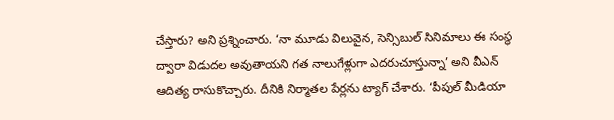చేస్తారు? అని ప్రశ్నించారు. ‘నా మూడు విలువైన, సెన్సిబుల్ సినిమాలు ఈ సంస్థ ద్వారా విడుదల అవుతాయని గత నాలుగేళ్లుగా ఎదరుచూస్తున్నా’ అని వీఎన్ ఆదిత్య రాసుకొచ్చారు. దీనికి నిర్మాతల పేర్లను ట్యాగ్ చేశారు. ‘పీపుల్ మీడియా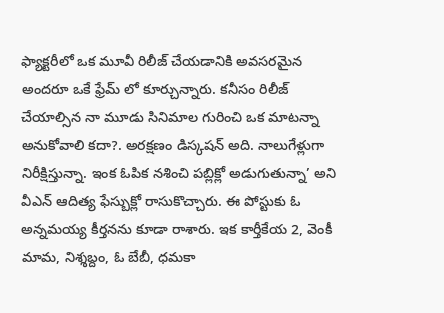ఫ్యాక్టరీలో ఒక మూవీ రిలీజ్ చేయడానికి అవసరమైన అందరూ ఒకే ఫ్రేమ్ లో కూర్చున్నారు. కనీసం రిలీజ్ చేయాల్సిన నా మూడు సినిమాల గురించి ఒక మాటన్నా అనుకోవాలి కదా?. అరక్షణం డిస్కషన్ అది. నాలుగేళ్లుగా నిరీక్షిస్తున్నా. ఇంక ఓపిక నశించి పబ్లిక్లో అడుగుతున్నా’ అని వీఎన్ ఆదిత్య ఫేస్బుక్లో రాసుకొచ్చారు. ఈ పోస్టుకు ఓ అన్నమయ్య కీర్తనను కూడా రాశారు. ఇక కార్తీకేయ 2, వెంకీ మామ, నిశ్శబ్దం, ఓ బేబీ, ధమకా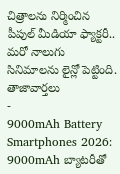చిత్రాలను నిర్మించిన పీపుల్ మీడియా ఫ్యాక్టరీ.. మరో నాలుగు సినిమాలను లైన్లో పెట్టింది.
తాజావార్తలు
-
9000mAh Battery Smartphones 2026: 9000mAh బ్యాటరీతో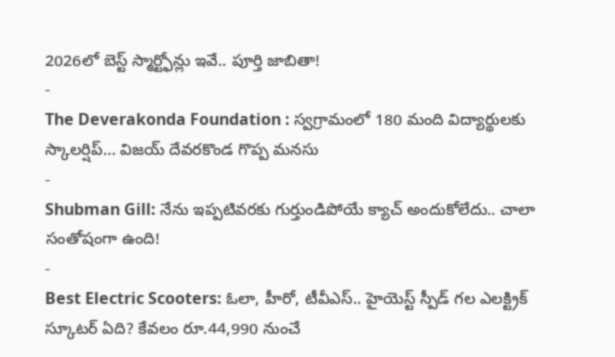2026లో బెస్ట్ స్మార్ట్ఫోన్లు ఇవే.. పూర్తి జాబితా!
-
The Deverakonda Foundation : స్వగ్రామంలో 180 మంది విద్యార్థులకు స్కాలర్షిప్… విజయ్ దేవరకొండ గొప్ప మనసు
-
Shubman Gill: నేను ఇప్పటివరకు గుర్తుండిపోయే క్యాచ్ అందుకోలేదు.. చాలా సంతోషంగా ఉంది!
-
Best Electric Scooters: ఓలా, హీరో, టీవీఎస్.. హైయెస్ట్ స్పీడ్ గల ఎలక్ట్రిక్ స్కూటర్ ఏది? కేవలం రూ.44,990 నుంచే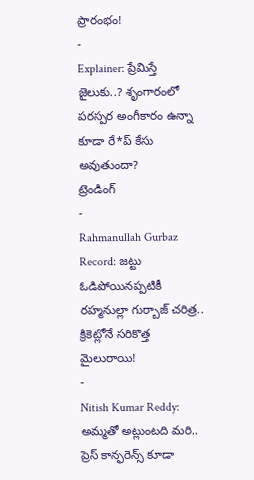ప్రారంభం!
-
Explainer: ప్రేమిస్తే జైలుకు..? శృంగారంలో పరస్పర అంగీకారం ఉన్నా కూడా రే*ప్ కేసు అవుతుందా?
ట్రెండింగ్
-
Rahmanullah Gurbaz Record: జట్టు ఓడిపోయినప్పటికీ రహ్మనుల్లా గుర్బాజ్ చరిత్ర.. క్రికెట్లోనే సరికొత్త మైలురాయి!
-
Nitish Kumar Reddy: అమ్మతో అట్లుంటది మరి.. ప్రెస్ కాన్ఫరెన్స్ కూడా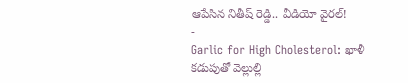ఆపేసిన నితీష్ రెడ్డి.. వీడియో వైరల్!
-
Garlic for High Cholesterol: ఖాళీ కడుపుతో వెల్లుల్లి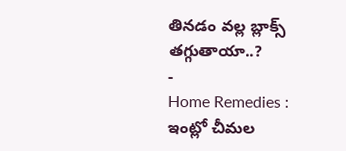తినడం వల్ల బ్లాక్స్ తగ్గుతాయా..?
-
Home Remedies : ఇంట్లో చీమల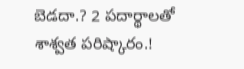బెడదా.? 2 పదార్థాలతో శాశ్వత పరిష్కారం.!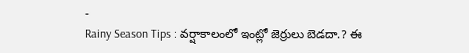-
Rainy Season Tips : వర్షాకాలంలో ఇంట్లో జెర్రులు బెడదా.? ఈ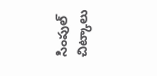సింపుల్ చిట్కాలు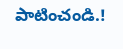పాటించండి.!